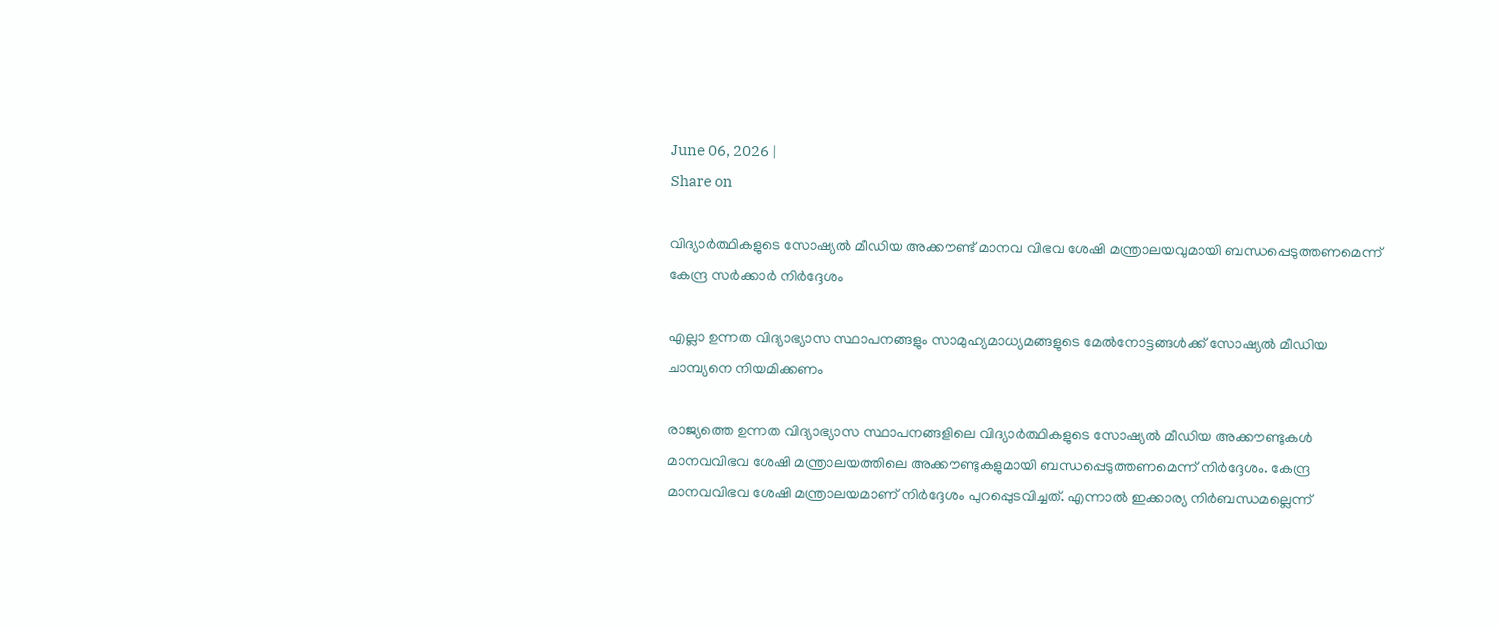June 06, 2026 |
Share on

വിദ്യാര്‍ത്ഥികളുടെ സോഷ്യല്‍ മീഡിയ അക്കൗണ്ട് മാനവ വിഭവ ശേഷി മന്ത്രാലയവുമായി ബന്ധപ്പെടുത്തണമെന്ന് കേന്ദ്ര സര്‍ക്കാര്‍ നിര്‍ദ്ദേശം

എല്ലാ ഉന്നത വിദ്യാഭ്യാസ സ്ഥാപനങ്ങളും സാമുഹ്യമാധ്യമങ്ങളുടെ മേല്‍നോട്ടങ്ങള്‍ക്ക് സോഷ്യല്‍ മീഡിയ ചാമ്പ്യനെ നിയമിക്കണം

രാജ്യത്തെ ഉന്നത വിദ്യാഭ്യാസ സ്ഥാപനങ്ങളിലെ വിദ്യാര്‍ത്ഥികളുടെ സോഷ്യല്‍ മീഡിയ അക്കൗണ്ടുകള്‍ മാനവവിഭവ ശേഷി മന്ത്രാലയത്തിലെ അക്കൗണ്ടുകളുമായി ബന്ധപ്പെടുത്തണമെന്ന് നിര്‍ദ്ദേശം. കേന്ദ്ര മാനവവിഭവ ശേഷി മന്ത്രാലയമാണ് നിര്‍ദ്ദേശം പുറപ്പെുടവിച്ചത്. എന്നാല്‍ ഇക്കാര്യ നിര്‍ബന്ധമല്ലെന്ന്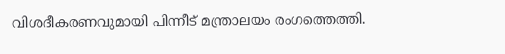വിശദീകരണവുമായി പിന്നീട് മന്ത്രാലയം രംഗത്തെത്തി.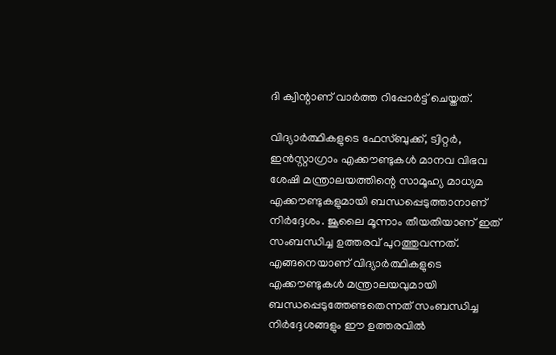ദി ക്വിന്റാണ് വാര്‍ത്ത റിപ്പോര്‍ട്ട് ചെയ്തത്.

വിദ്യാര്‍ത്ഥികളുടെ ഫേസ്ബുക്ക്, ട്വിറ്റര്‍, ഇന്‍സ്റ്റാഗ്രാം എക്കൗണ്ടുകള്‍ മാനവ വിഭവ ശേഷി മന്ത്രാലയത്തിന്റെ സാമൂഹ്യ മാധ്യമ എക്കൗണ്ടുകളുമായി ബന്ധപ്പെടുത്താനാണ് നിര്‍ദ്ദേശം. ജൂലൈ മൂന്നാം തീയതിയാണ് ഇത് സംബന്ധിച്ച ഉത്തരവ് പുറത്തുവന്നത്. എങ്ങനെയാണ് വിദ്യാര്‍ത്ഥികളുടെ എക്കൗണ്ടുകള്‍ മന്ത്രാലയവുമായി ബന്ധപ്പെടുത്തേണ്ടതെന്നത് സംബന്ധിച്ച നിര്‍ദ്ദേശങ്ങളും ഈ ഉത്തരവില്‍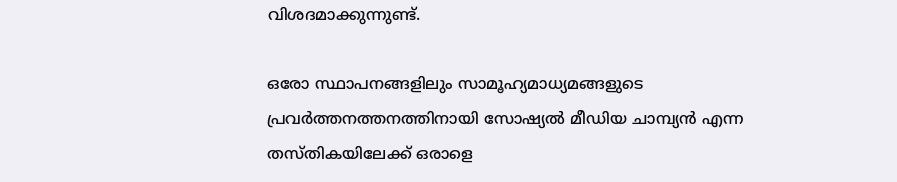വിശദമാക്കുന്നുണ്ട്.

ഒരോ സ്ഥാപനങ്ങളിലും സാമൂഹ്യമാധ്യമങ്ങളുടെ പ്രവര്‍ത്തനത്തനത്തിനായി സോഷ്യല്‍ മീഡിയ ചാമ്പ്യന്‍ എന്ന തസ്തികയിലേക്ക് ഒരാളെ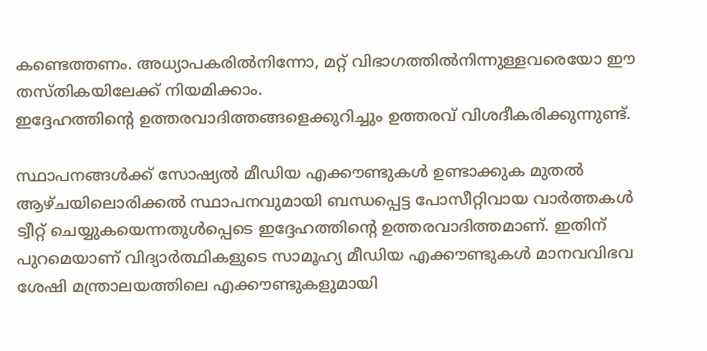കണ്ടെത്തണം. അധ്യാപകരില്‍നിന്നോ, മറ്റ് വിഭാഗത്തില്‍നിന്നുള്ളവരെയോ ഈ തസ്തികയിലേക്ക് നിയമിക്കാം.
ഇദ്ദേഹത്തിന്റെ ഉത്തരവാദിത്തങ്ങളെക്കുറിച്ചും ഉത്തരവ് വിശദീകരിക്കുന്നുണ്ട്.

സ്ഥാപനങ്ങള്‍ക്ക് സോഷ്യല്‍ മീഡിയ എക്കൗണ്ടുകള്‍ ഉണ്ടാക്കുക മുതല്‍ ആഴ്ചയിലൊരിക്കല്‍ സ്ഥാപനവുമായി ബന്ധപ്പെട്ട പോസീറ്റിവായ വാര്‍ത്തകള്‍ ട്വീറ്റ് ചെയ്യുകയെന്നതുള്‍പ്പെടെ ഇദ്ദേഹത്തിന്റെ ഉത്തരവാദിത്തമാണ്. ഇതിന് പുറമെയാണ് വിദ്യാര്‍ത്ഥികളുടെ സാമൂഹ്യ മീഡിയ എക്കൗണ്ടുകള്‍ മാനവവിഭവ ശേഷി മന്ത്രാലയത്തിലെ എക്കൗണ്ടുകളുമായി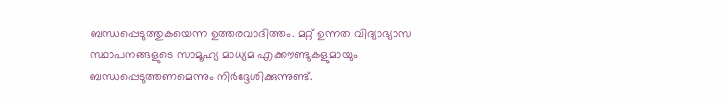ബന്ധപ്പെടുത്തുകയെന്ന ഉത്തരവാദിത്തം. മറ്റ് ഉന്നത വിദ്യാഭ്യാസ സ്ഥാപനങ്ങളുടെ സാമൂഹ്യ മാധ്യമ എക്കൗണ്ടുകളുമായും ബന്ധപ്പെടുത്തണമെന്നും നിര്‍ദ്ദേശിക്കുന്നുണ്ട്.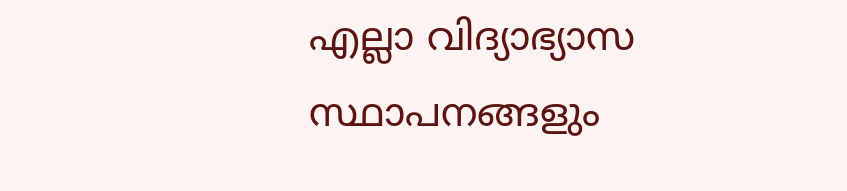എല്ലാ വിദ്യാഭ്യാസ സ്ഥാപനങ്ങളും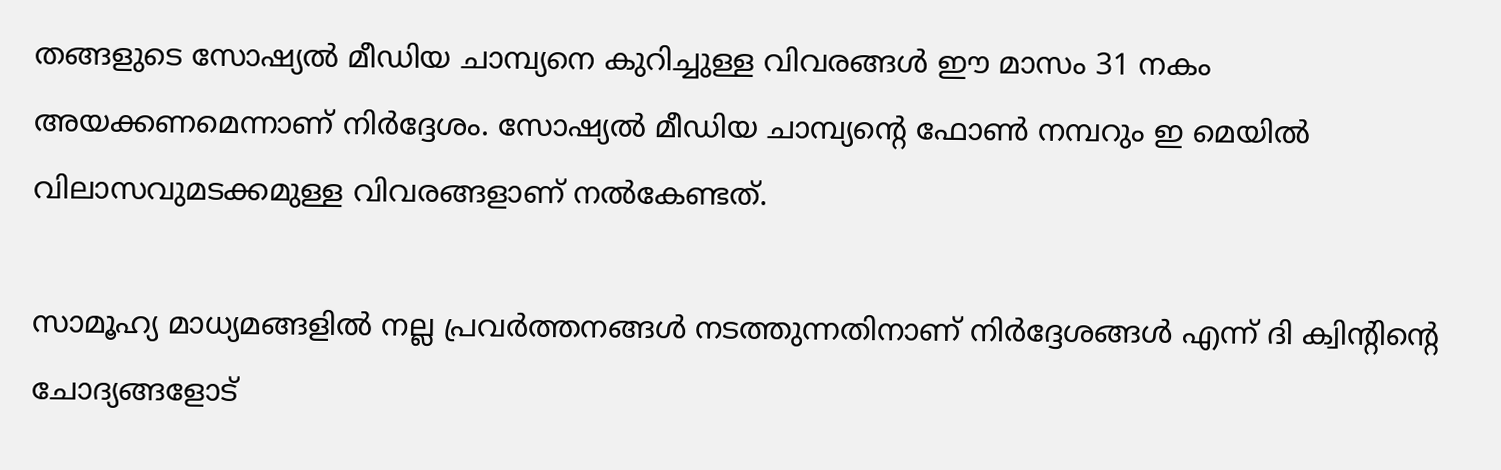തങ്ങളുടെ സോഷ്യല്‍ മീഡിയ ചാമ്പ്യനെ കുറിച്ചുള്ള വിവരങ്ങള്‍ ഈ മാസം 31 നകം അയക്കണമെന്നാണ് നിര്‍ദ്ദേശം. സോഷ്യല്‍ മീഡിയ ചാമ്പ്യന്റെ ഫോണ്‍ നമ്പറും ഇ മെയില്‍ വിലാസവുമടക്കമുള്ള വിവരങ്ങളാണ് നല്‍കേണ്ടത്.

സാമൂഹ്യ മാധ്യമങ്ങളില്‍ നല്ല പ്രവര്‍ത്തനങ്ങള്‍ നടത്തുന്നതിനാണ് നിര്‍ദ്ദേശങ്ങള്‍ എന്ന് ദി ക്വിന്റിന്റെ ചോദ്യങ്ങളോട്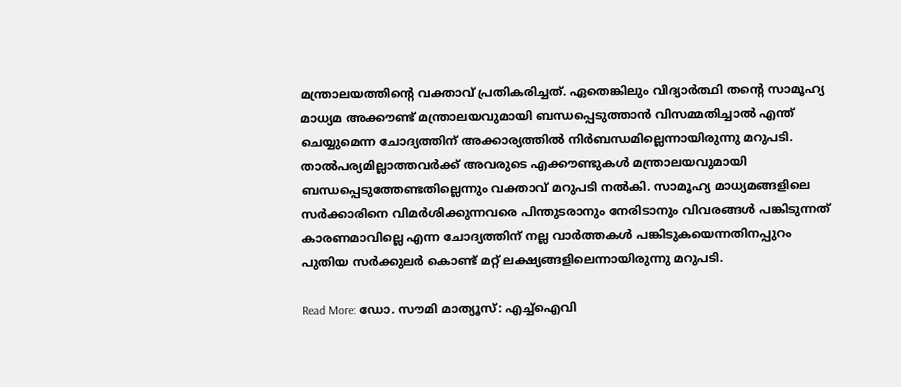മന്ത്രാലയത്തിന്റെ വക്താവ് പ്രതികരിച്ചത്. ഏതെങ്കിലും വിദ്യാര്‍ത്ഥി തന്റെ സാമൂഹ്യ മാധ്യമ അക്കൗണ്ട് മന്ത്രാലയവുമായി ബന്ധപ്പെടുത്താന്‍ വിസമ്മതിച്ചാല്‍ എന്ത് ചെയ്യുമെന്ന ചോദ്യത്തിന് അക്കാര്യത്തില്‍ നിര്‍ബന്ധമില്ലെന്നായിരുന്നു മറുപടി. താല്‍പര്യമില്ലാത്തവര്‍ക്ക് അവരുടെ എക്കൗണ്ടുകള്‍ മന്ത്രാലയവുമായി ബന്ധപ്പെടുത്തേണ്ടതില്ലെന്നും വക്താവ് മറുപടി നല്‍കി. സാമൂഹ്യ മാധ്യമങ്ങളിലെ സര്‍ക്കാരിനെ വിമര്‍ശിക്കുന്നവരെ പിന്തുടരാനും നേരിടാനും വിവരങ്ങള്‍ പങ്കിടുന്നത് കാരണമാവില്ലെ എന്ന ചോദ്യത്തിന് നല്ല വാര്‍ത്തകള്‍ പങ്കിടുകയെന്നതിനപ്പുറം പുതിയ സര്‍ക്കുലര്‍ കൊണ്ട് മറ്റ് ലക്ഷ്യങ്ങളിലെന്നായിരുന്നു മറുപടി.

Read More: ഡോ. സൗമി മാത്യൂസ്‌: എച്ച്‌ഐവി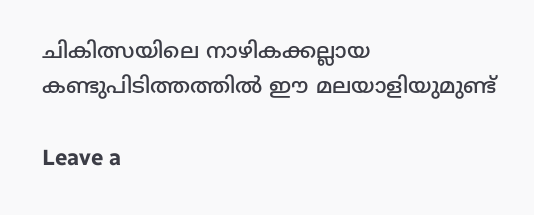ചികിത്സയിലെ നാഴികക്കല്ലായ കണ്ടുപിടിത്തത്തില്‍ ഈ മലയാളിയുമുണ്ട്

Leave a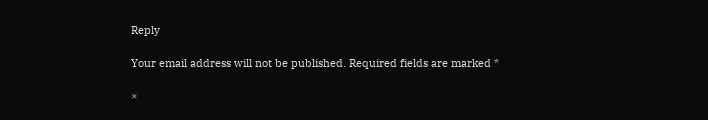Reply

Your email address will not be published. Required fields are marked *

×